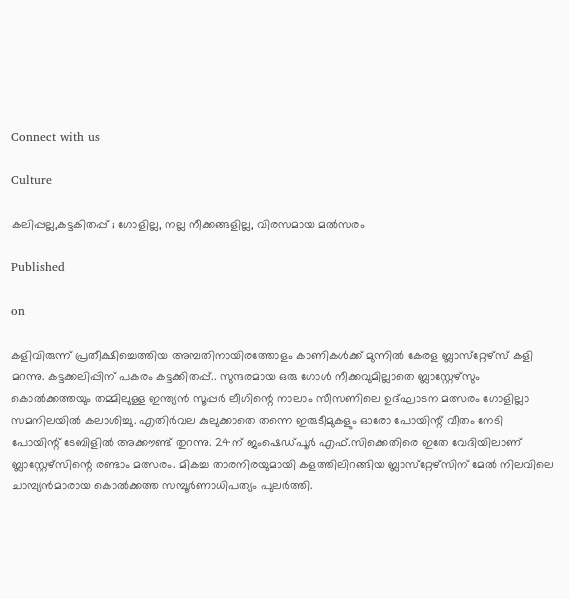Connect with us

Culture

കലിപ്പല്ല,കട്ടകിതപ്പ് ; ഗോളില്ല, നല്ല നീക്കങ്ങളില്ല, വിരസമായ മല്‍സരം

Published

on

കളിവിരുന്ന് പ്രതീക്ഷിച്ചെത്തിയ അമ്പതിനായിരത്തോളം കാണികള്‍ക്ക് മുന്നില്‍ കേരള ബ്ലാസ്‌റ്റേഴ്‌സ് കളി മറന്നു. കട്ടക്കലിപ്പിന് പകരം കട്ടക്കിതപ്പ്.. സുന്ദരമായ ഒരു ഗോള്‍ നീക്കവുമില്ലാതെ ബ്ലാസ്റ്റേഴ്‌സും കൊല്‍ക്കത്തയും തമ്മിലുള്ള ഇന്ത്യന്‍ സൂപ്പര്‍ ലീഗിന്റെ നാലാം സീസണിലെ ഉദ്ഘാടന മത്സരം ഗോളില്ലാ സമനിലയില്‍ കലാശിച്ചു. എതിര്‍വല കുലുക്കാതെ തന്നെ ഇരുടീമുകളും ഓരോ പോയിന്റ് വീതം നേടി പോയിന്റ് ടേബിളില്‍ അക്കൗണ്ട് തുറന്നു. 24ന് ജംഷെഡ്പൂര്‍ എഫ്.സിക്കെതിരെ ഇതേ വേദിയിലാണ് ബ്ലാസ്റ്റേഴ്‌സിന്റെ രണ്ടാം മത്സരം. മികച്ച താരനിരയുമായി കളത്തിലിറങ്ങിയ ബ്ലാസ്‌റ്റേഴ്‌സിന് മേല്‍ നിലവിലെ ചാമ്പ്യന്‍മാരായ കൊല്‍ക്കത്ത സമ്പൂര്‍ണാധിപത്യം പുലര്‍ത്തി.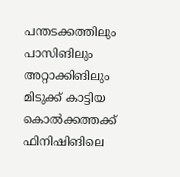പന്തടക്കത്തിലും പാസിങിലും അറ്റാക്കിങിലും മിടുക്ക് കാട്ടിയ കൊല്‍ക്കത്തക്ക് ഫിനിഷിങിലെ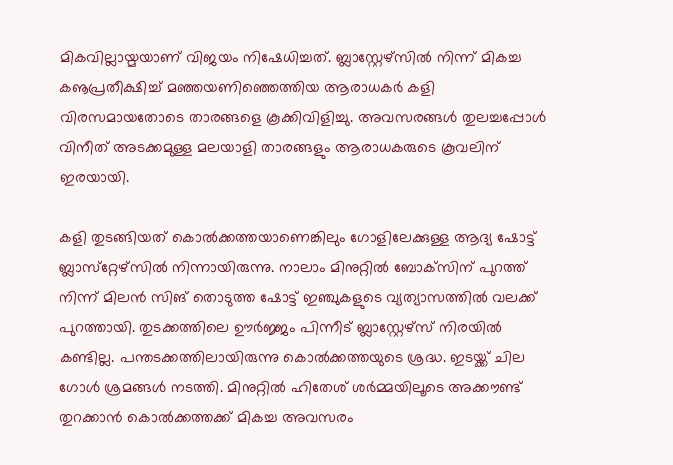മികവില്ലായ്മയാണ് വിജയം നിഷേധിച്ചത്. ബ്ലാസ്റ്റേഴ്‌സില്‍ നിന്ന് മികച്ച കൡപ്രതീക്ഷിച്ച് മഞ്ഞയണിഞ്ഞെത്തിയ ആരാധകര്‍ കളി വിരസമായതോടെ താരങ്ങളെ കൂക്കിവിളിച്ചു. അവസരങ്ങള്‍ തുലച്ചപ്പോള്‍ വിനീത് അടക്കമുള്ള മലയാളി താരങ്ങളും ആരാധകരുടെ കൂവലിന് ഇരയായി.

കളി തുടങ്ങിയത് കൊല്‍ക്കത്തയാണെങ്കിലും ഗോളിലേക്കുള്ള ആദ്യ ഷോട്ട് ബ്ലാസ്‌റ്റേഴ്‌സില്‍ നിന്നായിരുന്നു. നാലാം മിനുറ്റില്‍ ബോക്‌സിന് പുറത്ത് നിന്ന് മിലന്‍ സിങ് തൊടുത്ത ഷോട്ട് ഇഞ്ചുകളുടെ വ്യത്യാസത്തില്‍ വലക്ക് പുറത്തായി. തുടക്കത്തിലെ ഊര്‍ജ്ജം പിന്നീട് ബ്ലാസ്റ്റേഴ്‌സ് നിരയില്‍ കണ്ടില്ല. പന്തടക്കത്തിലായിരുന്നു കൊല്‍ക്കത്തയുടെ ശ്രദ്ധ. ഇടയ്ക്ക് ചില ഗോള്‍ ശ്രമങ്ങള്‍ നടത്തി. മിനുറ്റില്‍ ഹിതേശ് ശര്‍മ്മയിലൂടെ അക്കൗണ്ട് തുറക്കാന്‍ കൊല്‍ക്കത്തക്ക് മികച്ച അവസരം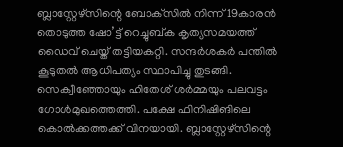ബ്ലാസ്റ്റേഴ്‌സിന്റെ ബോക്‌സില്‍ നിന്ന് 19കാരന്‍ തൊടുത്ത ഷോ’ട്ട് റെച്ചുബ്ക കൃത്യസമയത്ത് ഡൈവ് ചെയ്ത് തട്ടിയകറ്റി. സന്ദര്‍ശകര്‍ പന്തില്‍ കൂടുതല്‍ ആധിപത്യം സ്ഥാപിച്ചു തുടങ്ങി. സെക്വീഞ്ഞോയും ഹിതേശ് ശര്‍മ്മയും പലവട്ടം ഗോള്‍മുഖത്തെത്തി. പക്ഷേ ഫിനിഷിങിലെ കൊല്‍ക്കത്തക്ക് വിനയായി. ബ്ലാസ്റ്റേഴ്‌സിന്റെ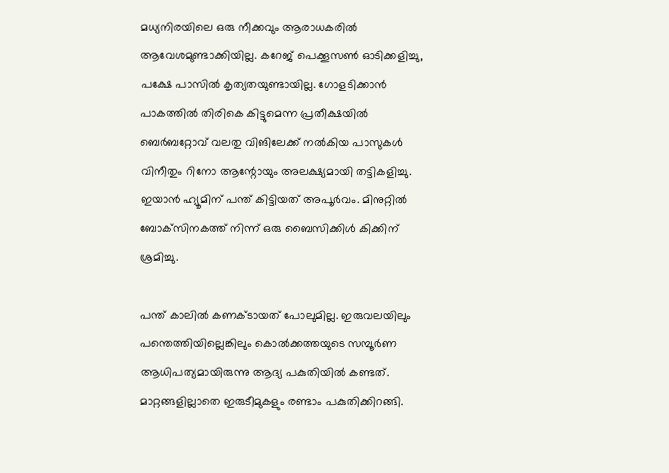മധ്യനിരയിലെ ഒരു നീക്കവും ആരാധകരില്‍ ആവേശമുണ്ടാക്കിയില്ല. കറേജ് പെക്കൂസണ്‍ ഓടിക്കളിച്ചു, പക്ഷേ പാസില്‍ കൃത്യതയുണ്ടായില്ല. ഗോളടിക്കാന്‍ പാകത്തില്‍ തിരികെ കിട്ടുമെന്ന പ്രതീക്ഷയില്‍ ബെര്‍ബറ്റോവ് വലതു വിങിലേക്ക് നല്‍കിയ പാസുകള്‍ വിനീതും റിനോ ആന്റോയും അലക്ഷ്യമായി തട്ടികളിച്ചു. ഇയാന്‍ ഹ്യൂമിന് പന്ത് കിട്ടിയത് അപൂര്‍വം. മിനുറ്റില്‍ ബോക്‌സിനകത്ത് നിന്ന് ഒരു ബൈസിക്കിള്‍ കിക്കിന് ശ്രമിച്ചു.

പന്ത് കാലില്‍ കണക്ടായത് പോലുമില്ല. ഇരുവലയിലും പന്തെത്തിയില്ലെങ്കിലും കൊല്‍ക്കത്തയുടെ സമ്പൂര്‍ണ ആധിപത്യമായിരുന്നു ആദ്യ പകുതിയില്‍ കണ്ടത്. മാറ്റങ്ങളില്ലാതെ ഇരുടീമുകളും രണ്ടാം പകുതിക്കിറങ്ങി.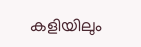കളിയിലും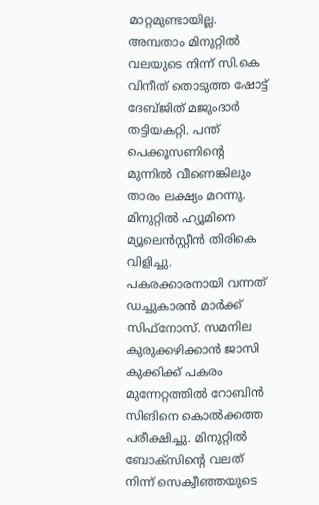മാറ്റമുണ്ടായില്ല. അമ്പതാം മിനുറ്റില്‍ വലയുടെ നിന്ന് സി.കെ വിനീത് തൊടുത്ത ഷോട്ട് ദേബ്ജിത് മജുംദാര്‍ തട്ടിയകറ്റി. പന്ത് പെക്കൂസണിന്റെ മുന്നില്‍ വീണെങ്കിലും താരം ലക്ഷ്യം മറന്നു. മിനുറ്റില്‍ ഹ്യൂമിനെ മ്യൂലെന്‍സ്റ്റീന്‍ തിരികെ വിളിച്ചു. പകരക്കാരനായി വന്നത് ഡച്ചുകാരന്‍ മാര്‍ക്ക് സിഫ്‌നോസ്. സമനില കുരുക്കഴിക്കാന്‍ ജാസി കുക്കിക്ക് പകരം മുന്നേറ്റത്തില്‍ റോബിന്‍ സിങിനെ കൊല്‍ക്കത്ത പരീക്ഷിച്ചു. മിനുറ്റില്‍ ബോക്‌സിന്റെ വലത് നിന്ന് സെക്വീഞ്ഞയുടെ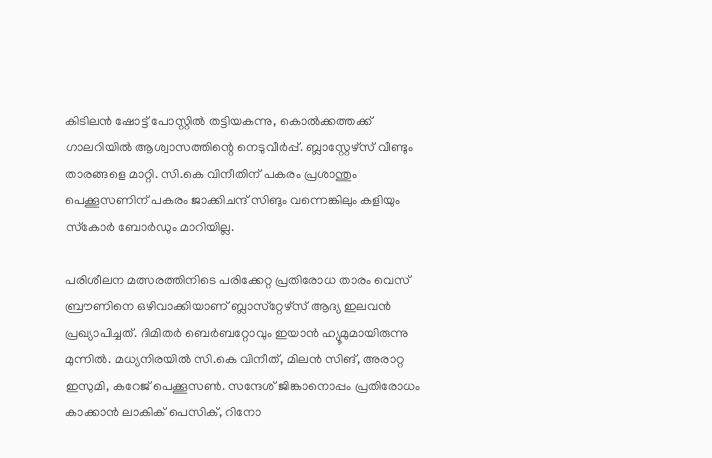കിടിലന്‍ ഷോട്ട് പോസ്റ്റില്‍ തട്ടിയകന്നു, കൊല്‍ക്കത്തക്ക് ഗാലറിയില്‍ ആശ്വാസത്തിന്റെ നെടുവീര്‍പ്പ്. ബ്ലാസ്റ്റേഴ്‌സ് വീണ്ടും താരങ്ങളെ മാറ്റി. സി.കെ വിനീതിന് പകരം പ്രശാന്തും പെക്കൂസണിന് പകരം ജാക്കിചന്ദ് സിങും വന്നെങ്കിലും കളിയും സ്‌കോര്‍ ബോര്‍ഡും മാറിയില്ല.

പരിശീലന മത്സരത്തിനിടെ പരിക്കേറ്റ പ്രതിരോധ താരം വെസ് ബ്രൗണിനെ ഒഴിവാക്കിയാണ് ബ്ലാസ്‌റ്റേഴ്‌സ് ആദ്യ ഇലവന്‍ പ്രഖ്യാപിച്ചത്. ദിമിതര്‍ ബെര്‍ബറ്റോവും ഇയാന്‍ ഹ്യൂമുമായിരുന്നു മുന്നില്‍. മധ്യനിരയില്‍ സി.കെ വിനീത്, മിലന്‍ സിങ്, അരാറ്റ ഇസുമി, കറേജ് പെക്കൂസണ്‍. സന്ദേശ് ജിങ്കാനൊപ്പം പ്രതിരോധം കാക്കാന്‍ ലാകിക് പെസിക്, റിനോ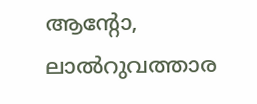ആന്റോ, ലാല്‍റുവത്താര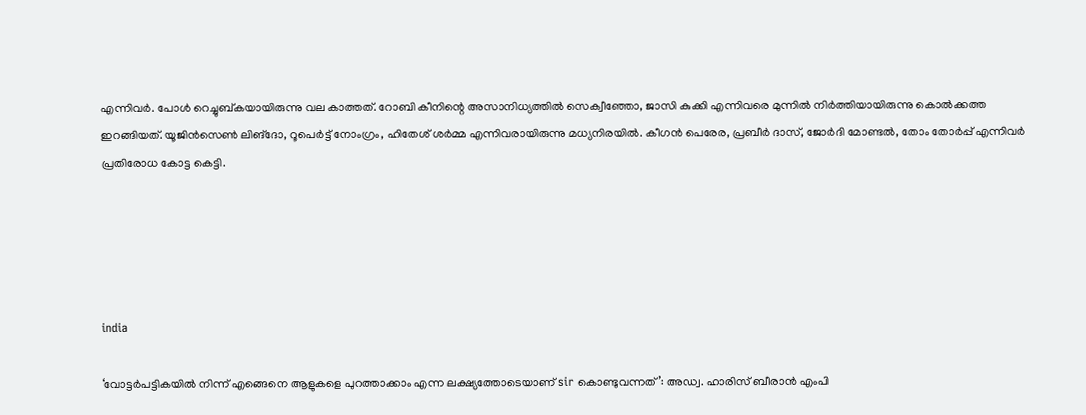എന്നിവര്‍. പോള്‍ റെച്ചുബ്കയായിരുന്നു വല കാത്തത്. റോബി കീനിന്റെ അസാനിധ്യത്തില്‍ സെക്വീഞ്ഞോ, ജാസി കുക്കി എന്നിവരെ മുന്നില്‍ നിര്‍ത്തിയായിരുന്നു കൊല്‍ക്കത്ത ഇറങ്ങിയത്. യൂജിന്‍സെണ്‍ ലിങ്‌ദോ, റൂപെര്‍ട്ട് നോംഗ്രം, ഹിതേശ് ശര്‍മ്മ എന്നിവരായിരുന്നു മധ്യനിരയില്‍. കീഗന്‍ പെരേര, പ്രബീര്‍ ദാസ്, ജോര്‍ദി മോണ്ടല്‍, തോം തോര്‍പ്പ് എന്നിവര്‍ പ്രതിരോധ കോട്ട കെട്ടി.





india

‘വോട്ടര്‍പട്ടികയില്‍ നിന്ന് എങ്ങെനെ ആളുകളെ പുറത്താക്കാം എന്ന ലക്ഷ്യത്തോടെയാണ് sir കൊണ്ടുവന്നത്’: അഡ്വ. ഹാരിസ് ബീരാൻ എംപി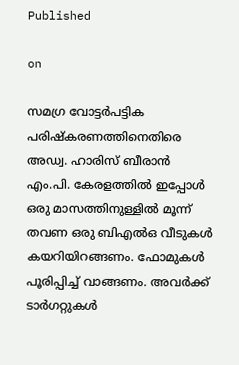Published

on

സമഗ്ര വോട്ടര്‍പട്ടിക പരിഷ്‌കരണത്തിനെതിരെ അഡ്വ. ഹാരിസ് ബീരാന്‍ എം.പി. കേരളത്തില്‍ ഇപ്പോള്‍ ഒരു മാസത്തിനുള്ളില്‍ മൂന്ന് തവണ ഒരു ബിഎല്‍ഒ വീടുകള്‍ കയറിയിറങ്ങണം. ഫോമുകള്‍ പൂരിപ്പിച്ച് വാങ്ങണം. അവര്‍ക്ക് ടാര്‍ഗറ്റുകള്‍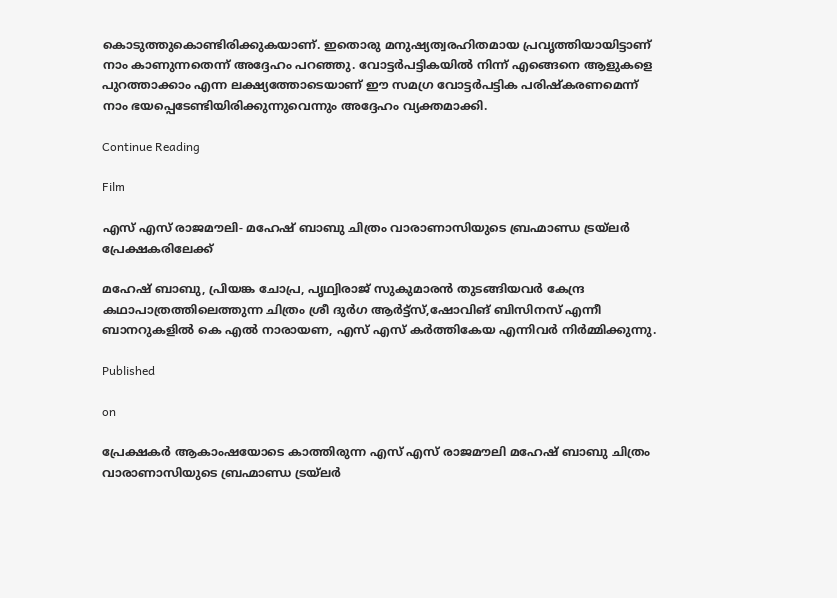കൊടുത്തുകൊണ്ടിരിക്കുകയാണ്. ഇതൊരു മനുഷ്യത്വരഹിതമായ പ്രവൃത്തിയായിട്ടാണ് നാം കാണുന്നതെന്ന് അദ്ദേഹം പറഞ്ഞു. വോട്ടര്‍പട്ടികയില്‍ നിന്ന് എങ്ങെനെ ആളുകളെ പുറത്താക്കാം എന്ന ലക്ഷ്യത്തോടെയാണ് ഈ സമഗ്ര വോട്ടര്‍പട്ടിക പരിഷ്‌കരണമെന്ന് നാം ഭയപ്പെടേണ്ടിയിരിക്കുന്നുവെന്നും അദ്ദേഹം വ്യക്തമാക്കി.

Continue Reading

Film

എസ് എസ് രാജമൗലി- മഹേഷ് ബാബു ചിത്രം വാരാണാസിയുടെ ബ്രഹ്മാണ്ഡ ട്രയ്ലർ പ്രേക്ഷകരിലേക്ക്

മഹേഷ് ബാബു, പ്രിയങ്ക ചോപ്ര, പൃഥ്വിരാജ് സുകുമാരൻ തുടങ്ങിയവർ കേന്ദ്ര കഥാപാത്രത്തിലെത്തുന്ന ചിത്രം ശ്രീ ദുർഗ ആർട്ട്സ്,ഷോവിങ് ബിസിനസ് എന്നീ ബാനറുകളിൽ കെ എൽ നാരായണ, എസ് എസ് കർത്തികേയ എന്നിവർ നിർമ്മിക്കുന്നു.

Published

on

പ്രേക്ഷകർ ആകാംഷയോടെ കാത്തിരുന്ന എസ് എസ് രാജമൗലി മഹേഷ് ബാബു ചിത്രം വാരാണാസിയുടെ ബ്രഹ്മാണ്ഡ ട്രയ്ലർ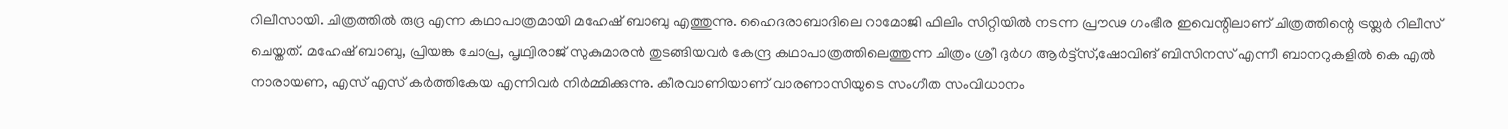റിലീസായി. ചിത്രത്തിൽ രുദ്ര എന്ന കഥാപാത്രമായി മഹേഷ് ബാബു എത്തുന്നു. ഹൈദരാബാദിലെ റാമോജി ഫിലിം സിറ്റിയിൽ നടന്ന പ്രൗഢ ഗംഭീര ഇവെന്റിലാണ് ചിത്രത്തിന്റെ ട്രയ്ലർ റിലീസ് ചെയ്തത്. മഹേഷ് ബാബു, പ്രിയങ്ക ചോപ്ര, പൃഥ്വിരാജ് സുകുമാരൻ തുടങ്ങിയവർ കേന്ദ്ര കഥാപാത്രത്തിലെത്തുന്ന ചിത്രം ശ്രീ ദുർഗ ആർട്ട്സ്,ഷോവിങ് ബിസിനസ് എന്നീ ബാനറുകളിൽ കെ എൽ നാരായണ, എസ് എസ് കർത്തികേയ എന്നിവർ നിർമ്മിക്കുന്നു. കീരവാണിയാണ് വാരണാസിയുടെ സംഗീത സംവിധാനം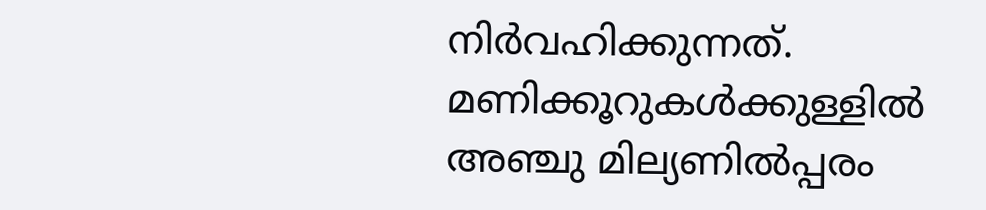നിർവഹിക്കുന്നത്.
മണിക്കൂറുകൾക്കുള്ളിൽ അഞ്ചു മില്യണിൽപ്പരം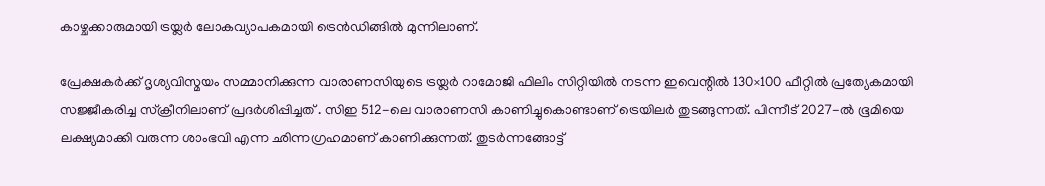കാഴ്ചക്കാരുമായി ട്രയ്ലർ ലോകവ്യാപകമായി ട്രെൻഡിങ്ങിൽ മുന്നിലാണ്.

പ്രേക്ഷകർക്ക് ദൃശ്യവിസ്മയം സമ്മാനിക്കുന്ന വാരാണസിയുടെ ട്രയ്ലർ റാമോജി ഫിലിം സിറ്റിയിൽ നടന്ന ഇവെന്റിൽ 130×100 ഫീറ്റിൽ പ്രത്യേകമായി സജ്ജീകരിച്ച സ്‌ക്രീനിലാണ് പ്രദർശിപ്പിച്ചത് . സിഇ 512-ലെ വാരാണസി കാണിച്ചുകൊണ്ടാണ് ട്രെയിലര്‍ തുടങ്ങുന്നത്. പിന്നീട് 2027-ല്‍ ഭൂമിയെ ലക്ഷ്യമാക്കി വരുന്ന ശാംഭവി എന്ന ഛിന്നഗ്രഹമാണ് കാണിക്കുന്നത്. തുടര്‍ന്നങ്ങോട്ട്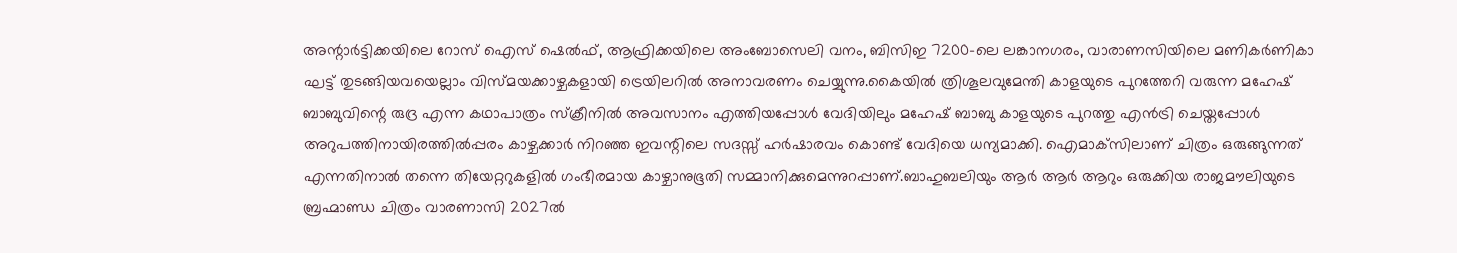അന്റാര്‍ട്ടിക്കയിലെ റോസ് ഐസ് ഷെല്‍ഫ്, ആഫ്രിക്കയിലെ അംബോസെലി വനം, ബിസിഇ 7200-ലെ ലങ്കാനഗരം, വാരാണസിയിലെ മണികര്‍ണികാ ഘട്ട് തുടങ്ങിയവയെല്ലാം വിസ്മയക്കാഴ്ചകളായി ട്രെയിലറില്‍ അനാവരണം ചെയ്യുന്നു.കൈയില്‍ ത്രിശൂലവുമേന്തി കാളയുടെ പുറത്തേറി വരുന്ന മഹേഷ് ബാബുവിന്റെ രുദ്ര എന്ന കഥാപാത്രം സ്‌ക്രീനിൽ അവസാനം എത്തിയപ്പോൾ വേദിയിലും മഹേഷ് ബാബു കാളയുടെ പുറത്തു എൻട്രി ചെയ്തപ്പോൾ അറുപത്തിനായിരത്തിൽപ്പരം കാഴ്ചക്കാർ നിറഞ്ഞ ഇവന്റിലെ സദസ്സ് ഹർഷാരവം കൊണ്ട് വേദിയെ ധന്യമാക്കി. ഐമാക്‌സിലാണ് ചിത്രം ഒരുങ്ങുന്നത് എന്നതിനാല്‍ തന്നെ തിയേറ്ററുകളില്‍ ഗംഭീരമായ കാഴ്ചാനുഭൂതി സമ്മാനിക്കുമെന്നുറപ്പാണ്.ബാഹുബലിയും ആർ ആർ ആറും ഒരുക്കിയ രാജമൗലിയുടെ ബ്രഹ്മാണ്ഡ ചിത്രം വാരണാസി 2027ൽ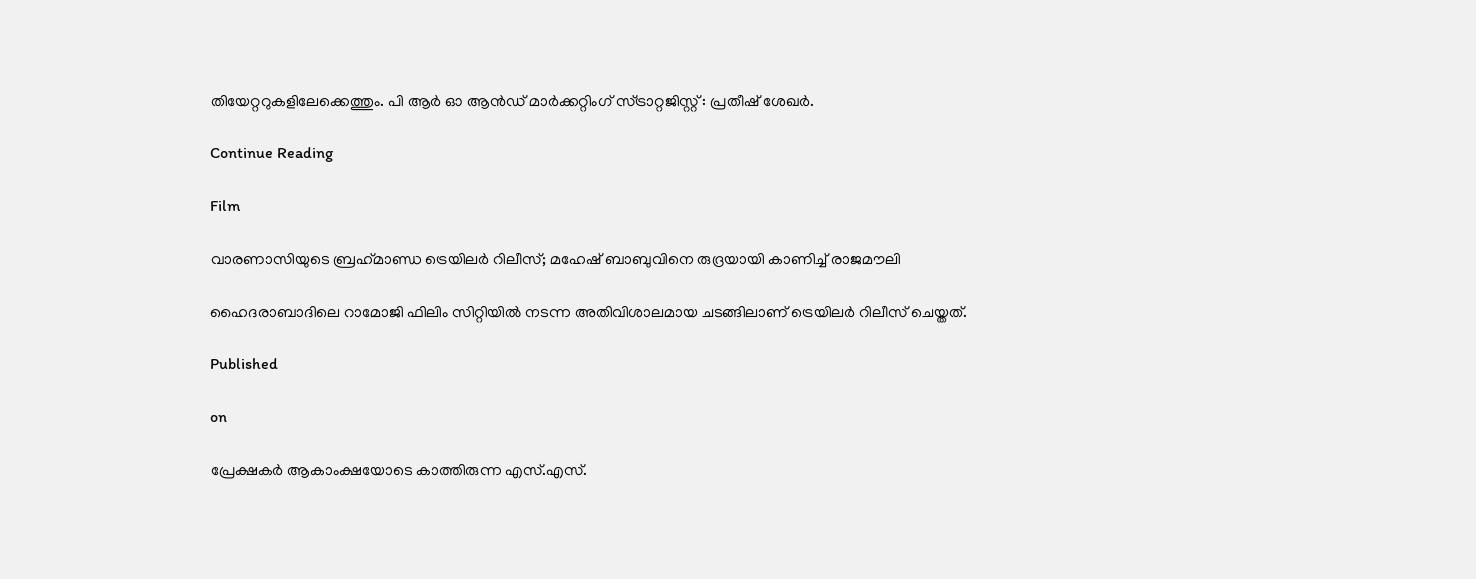തിയേറ്ററുകളിലേക്കെത്തും. പി ആർ ഓ ആൻഡ് മാർക്കറ്റിംഗ് സ്ട്രാറ്റജിസ്റ്റ് : പ്രതീഷ് ശേഖർ.

Continue Reading

Film

വാരണാസിയുടെ ബ്രഹ്‌മാണ്ഡ ട്രെയിലര്‍ റിലീസ്; മഹേഷ് ബാബുവിനെ രുദ്രയായി കാണിച്ച് രാജമൗലി

ഹൈദരാബാദിലെ റാമോജി ഫിലിം സിറ്റിയില്‍ നടന്ന അതിവിശാലമായ ചടങ്ങിലാണ് ട്രെയിലര്‍ റിലീസ് ചെയ്തത്.

Published

on

പ്രേക്ഷകര്‍ ആകാംക്ഷയോടെ കാത്തിരുന്ന എസ്.എസ്.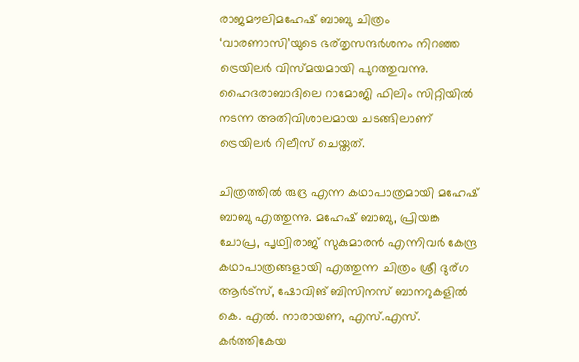രാജമൗലിമഹേഷ് ബാബു ചിത്രം ‘വാരണാസി’യുടെ ഭര്തൃസന്ദര്‍ശനം നിറഞ്ഞ ട്രെയിലര്‍ വിസ്മയമായി പുറത്തുവന്നു. ഹൈദരാബാദിലെ റാമോജി ഫിലിം സിറ്റിയില്‍ നടന്ന അതിവിശാലമായ ചടങ്ങിലാണ് ട്രെയിലര്‍ റിലീസ് ചെയ്തത്.

ചിത്രത്തില്‍ രുദ്ര എന്ന കഥാപാത്രമായി മഹേഷ് ബാബു എത്തുന്നു. മഹേഷ് ബാബു, പ്രിയങ്ക ചോപ്ര, പൃഥ്വിരാജ് സുകുമാരന്‍ എന്നിവര്‍ കേന്ദ്ര കഥാപാത്രങ്ങളായി എത്തുന്ന ചിത്രം ശ്രീ ദുര്ഗ ആര്‍ട്‌സ്, ഷോവിങ് ബിസിനസ് ബാനറുകളില്‍ കെ. എല്‍. നാരായണ, എസ്.എസ്. കര്‍ത്തികേയ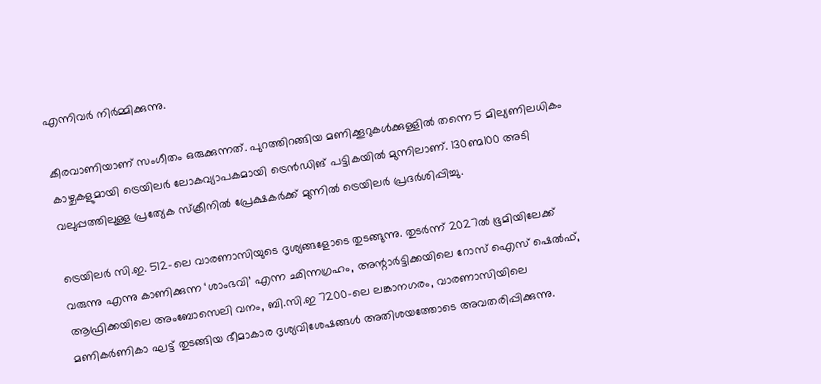എന്നിവര്‍ നിര്‍മ്മിക്കുന്നു.

കീരവാണിയാണ് സംഗീതം ഒരുക്കുന്നത്. പുറത്തിറങ്ങിയ മണിക്കൂറുകള്‍ക്കുള്ളില്‍ തന്നെ 5 മില്യണിലധികം കാഴ്ചകളുമായി ട്രെയിലര്‍ ലോകവ്യാപകമായി ട്രെന്‍ഡിങ് പട്ടികയില്‍ മുന്നിലാണ്. 130ണ്മ100 അടി വലുപ്പത്തിലുള്ള പ്രത്യേക സ്‌ക്രീനില്‍ പ്രേക്ഷകര്‍ക്ക് മുന്നില്‍ ട്രെയിലര്‍ പ്രദര്‍ശിപ്പിച്ചു.

ട്രെയിലര്‍ സി.ഇ. 512-ലെ വാരണാസിയുടെ ദൃശ്യങ്ങളോടെ തുടങ്ങുന്നു. തുടര്‍ന്ന് 2027ല്‍ ഭൂമിയിലേക്ക് വരുന്നു എന്നു കാണിക്കുന്ന ‘ശാംഭവി’ എന്ന ഛിന്നഗ്രഹം, അന്റാര്‍ട്ടിക്കയിലെ റോസ് ഐസ് ഷെല്‍ഫ്, ആഫ്രിക്കയിലെ അംബോസെലി വനം, ബി.സി.ഇ 7200-ലെ ലങ്കാനഗരം, വാരണാസിയിലെ മണികര്‍ണികാ ഘട്ട് തുടങ്ങിയ ഭീമാകാര ദൃശ്യവിശേഷങ്ങള്‍ അതിശയത്തോടെ അവതരിപ്പിക്കുന്നു.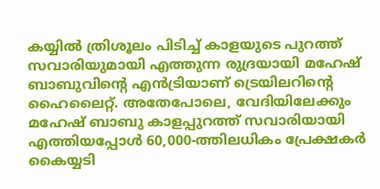കയ്യില്‍ ത്രിശൂലം പിടിച്ച് കാളയുടെ പുറത്ത് സവാരിയുമായി എത്തുന്ന രുദ്രയായി മഹേഷ് ബാബുവിന്റെ എന്‍ട്രിയാണ് ട്രെയിലറിന്റെ ഹൈലൈറ്റ്. അതേപോലെ, വേദിയിലേക്കും മഹേഷ് ബാബു കാളപ്പുറത്ത് സവാരിയായി എത്തിയപ്പോള്‍ 60,000-ത്തിലധികം പ്രേക്ഷകര്‍ കൈയ്യടി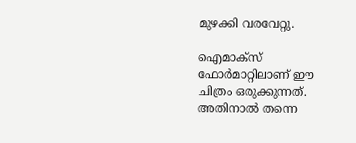മുഴക്കി വരവേറ്റു.

ഐമാക്‌സ് ഫോര്‍മാറ്റിലാണ് ഈ ചിത്രം ഒരുക്കുന്നത്. അതിനാല്‍ തന്നെ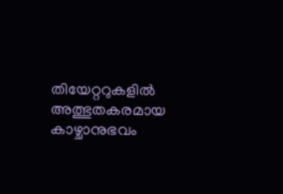തിയേറ്ററുകളില്‍ അത്ഭുതകരമായ കാഴ്ചാനുഭവം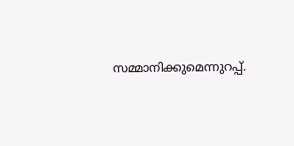സമ്മാനിക്കുമെന്നുറപ്പ്.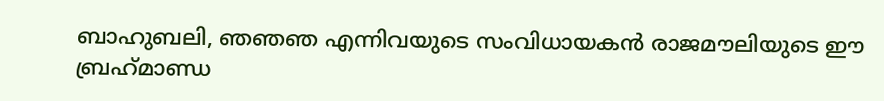ബാഹുബലി, ഞഞഞ എന്നിവയുടെ സംവിധായകന്‍ രാജമൗലിയുടെ ഈ ബ്രഹ്‌മാണ്ഡ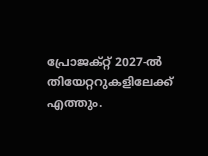പ്രോജക്റ്റ് 2027-ല്‍ തിയേറ്ററുകളിലേക്ക് എത്തും.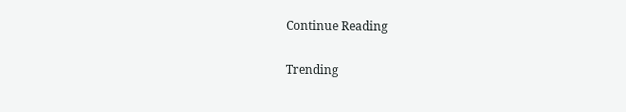Continue Reading

Trending